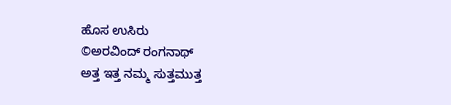ಹೊಸ ಉಸಿರು
©ಅರವಿಂದ್ ರಂಗನಾಥ್
ಅತ್ತ ಇತ್ತ ನಮ್ಮ ಸುತ್ತಮುತ್ತ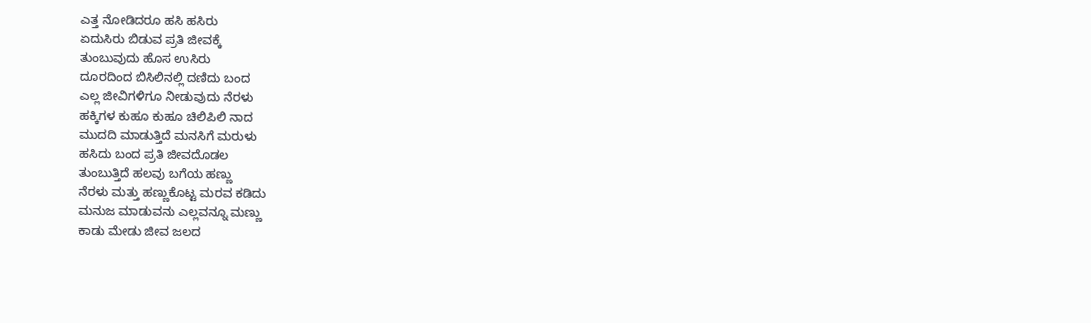ಎತ್ತ ನೋಡಿದರೂ ಹಸಿ ಹಸಿರು
ಏದುಸಿರು ಬಿಡುವ ಪ್ರತಿ ಜೀವಕ್ಕೆ
ತುಂಬುವುದು ಹೊಸ ಉಸಿರು
ದೂರದಿಂದ ಬಿಸಿಲಿನಲ್ಲಿ ದಣಿದು ಬಂದ
ಎಲ್ಲ ಜೀವಿಗಳಿಗೂ ನೀಡುವುದು ನೆರಳು
ಹಕ್ಕಿಗಳ ಕುಹೂ ಕುಹೂ ಚಿಲಿಪಿಲಿ ನಾದ
ಮುದದಿ ಮಾಡುತ್ತಿದೆ ಮನಸಿಗೆ ಮರುಳು
ಹಸಿದು ಬಂದ ಪ್ರತಿ ಜೀವದೊಡಲ
ತುಂಬುತ್ತಿದೆ ಹಲವು ಬಗೆಯ ಹಣ್ಣು
ನೆರಳು ಮತ್ತು ಹಣ್ಣುಕೊಟ್ಟ ಮರವ ಕಡಿದು
ಮನುಜ ಮಾಡುವನು ಎಲ್ಲವನ್ನೂ ಮಣ್ಣು
ಕಾಡು ಮೇಡು ಜೀವ ಜಲದ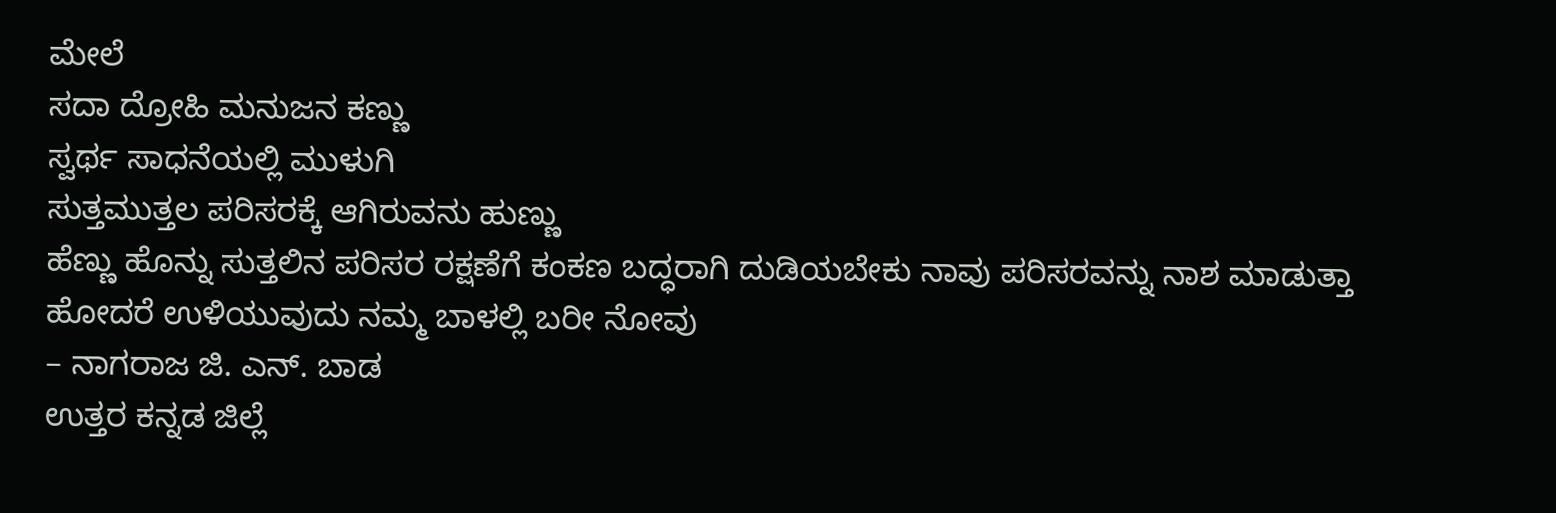ಮೇಲೆ
ಸದಾ ದ್ರೋಹಿ ಮನುಜನ ಕಣ್ಣು
ಸ್ವರ್ಥ ಸಾಧನೆಯಲ್ಲಿ ಮುಳುಗಿ
ಸುತ್ತಮುತ್ತಲ ಪರಿಸರಕ್ಕೆ ಆಗಿರುವನು ಹುಣ್ಣು
ಹೆಣ್ಣು ಹೊನ್ನು ಸುತ್ತಲಿನ ಪರಿಸರ ರಕ್ಷಣೆಗೆ ಕಂಕಣ ಬದ್ಧರಾಗಿ ದುಡಿಯಬೇಕು ನಾವು ಪರಿಸರವನ್ನು ನಾಶ ಮಾಡುತ್ತಾ ಹೋದರೆ ಉಳಿಯುವುದು ನಮ್ಮ ಬಾಳಲ್ಲಿ ಬರೀ ನೋವು
– ನಾಗರಾಜ ಜಿ. ಎನ್. ಬಾಡ
ಉತ್ತರ ಕನ್ನಡ ಜಿಲ್ಲೆ